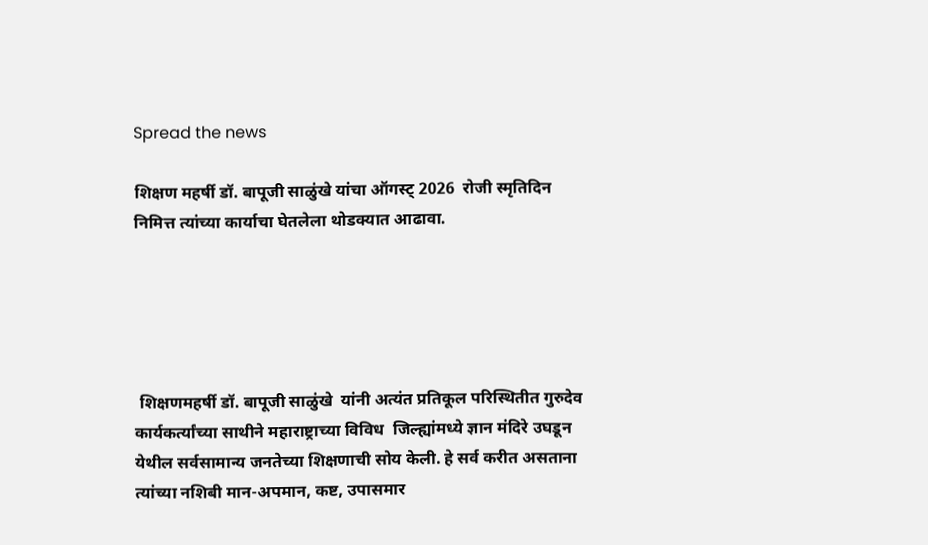Spread the news

शिक्षण महर्षी डॉ. बापूजी साळुंखे यांचा ऑगस्ट् 2026  रोजी स्मृतिदिन निमित्त त्यांच्या कार्याचा घेतलेला थोडक्यात आढावा.





 शिक्षणमहर्षी डॉ. बापूजी साळुंखे  यांनी अत्यंत प्रतिकूल परिस्थितीत गुरुदेव कार्यकर्त्यांच्या साथीने महाराष्ट्राच्या विविध  जिल्ह्यांमध्ये ज्ञान मंदिरे उघडून येथील सर्वसामान्य जनतेच्या शिक्षणाची सोय केली. हे सर्व करीत असताना त्यांच्या नशिबी मान-अपमान, कष्ट, उपासमार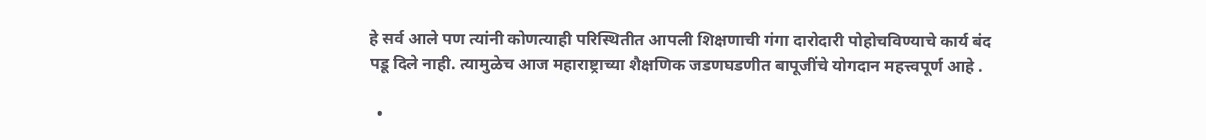हे सर्व आले पण त्यांनी कोणत्याही परिस्थितीत आपली शिक्षणाची गंगा दारोदारी पोहोचविण्याचे कार्य बंद पडू दिले नाही. त्यामुळेच आज महाराष्ट्राच्या शैक्षणिक जडणघडणीत बापूजींचे योगदान महत्त्वपूर्ण आहे .

  •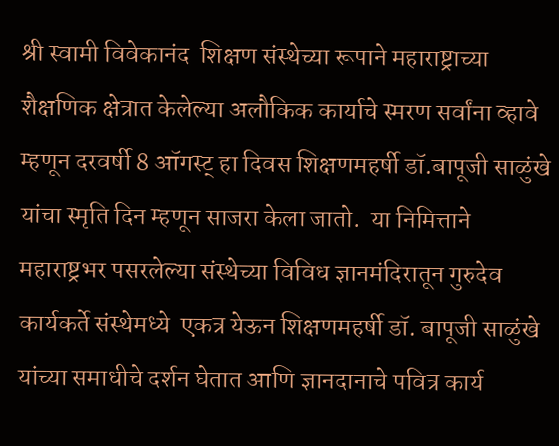श्री स्वामी विवेकानंद  शिक्षण संस्थेच्या रूपाने महाराष्ट्राच्या शैक्षणिक क्षेत्रात केलेल्या अलौकिक कार्याचे स्मरण सर्वांना व्हावे म्हणून दरवर्षी 8 ऑगस्ट् हा दिवस शिक्षणमहर्षी डॉ.बापूजी साळुंखे यांचा स्मृति दिन म्हणून साजरा केला जातो.  या निमित्ताने महाराष्ट्रभर पसरलेल्या संस्थेच्या विविध ज्ञानमंदिरातून गुरुदेव कार्यकर्ते संस्थेमध्ये  एकत्र येऊन शिक्षणमहर्षी डॉ. बापूजी साळुंखे यांच्या समाधीचे दर्शन घेतात आणि ज्ञानदानाचे पवित्र कार्य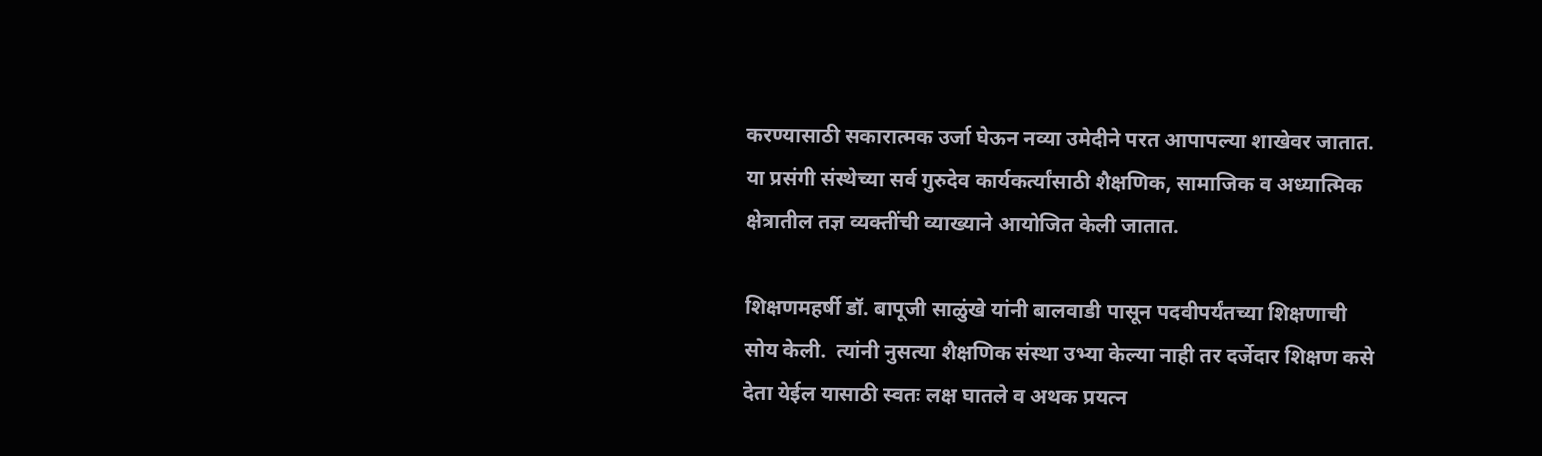करण्यासाठी सकारात्मक उर्जा घेऊन नव्या उमेदीने परत आपापल्या शाखेवर जातात. या प्रसंगी संस्थेच्या सर्व गुरुदेव कार्यकर्त्यांसाठी शैक्षणिक, सामाजिक व अध्यात्मिक क्षेत्रातील तज्ञ व्यक्तींची व्याख्याने आयोजित केली जातात.

शिक्षणमहर्षी डॉ. बापूजी साळुंखे यांनी बालवाडी पासून पदवीपर्यंतच्या शिक्षणाची सोय केली.  त्यांनी नुसत्या शैक्षणिक संस्था उभ्या केल्या नाही तर दर्जेदार शिक्षण कसे देता येईल यासाठी स्वतः लक्ष घातले व अथक प्रयत्न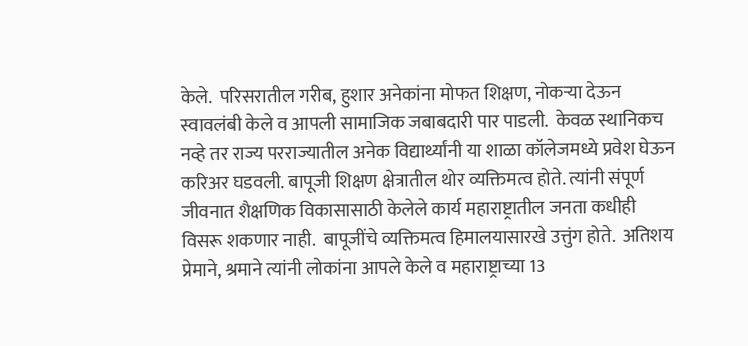केले.  परिसरातील गरीब, हुशार अनेकांना मोफत शिक्षण, नोकऱ्या देऊन स्वावलंबी केले व आपली सामाजिक जबाबदारी पार पाडली.  केवळ स्थानिकच नव्हे तर राज्य परराज्यातील अनेक विद्यार्थ्यांनी या शाळा कॉलेजमध्ये प्रवेश घेऊन करिअर घडवली. बापूजी शिक्षण क्षेत्रातील थोर व्यक्तिमत्व होते. त्यांनी संपूर्ण जीवनात शैक्षणिक विकासासाठी केलेले कार्य महाराष्ट्रातील जनता कधीही विसरू शकणार नाही.  बापूजींचे व्यक्तिमत्व हिमालयासारखे उत्तुंग होते.  अतिशय प्रेमाने, श्रमाने त्यांनी लोकांना आपले केले व महाराष्ट्राच्या 13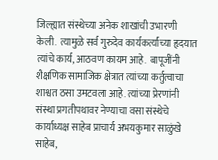जिल्ह्यात संस्थेच्या अनेक शाखांची उभारणी केली.  त्यामुळे सर्व गुरुदेव कार्यकर्त्यांच्या हृदयात त्यांचे कार्य, आठवण कायम आहे.  बापूजींनी शैक्षणिक सामाजिक क्षेत्रात त्यांच्या कर्तुत्वाचा शाश्वत ठसा उमटवला आहे. त्यांच्या प्रेरणांनी संस्था प्रगतीपथावर नेण्याचा वसा संस्थेचे कार्याध्यक्ष साहेब प्राचार्य अभयकुमार साळुंखे साहेब,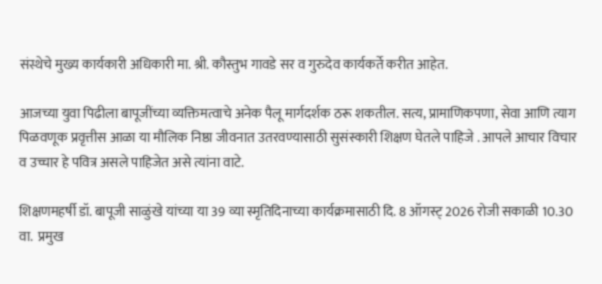संस्थेचे मुख्य कार्यकारी अधिकारी मा. श्री. कौस्तुभ गावडे सर व गुरुदेव कार्यकर्ते करीत आहेत.

आजच्या युवा पिढीला बापूजींच्या व्यक्तिमत्वाचे अनेक पैलू मार्गदर्शक ठरू शकतील. सत्य, प्रामाणिकपणा, सेवा आणि त्याग पिळवणूक प्रवृत्तीस आळा या मौलिक निष्ठा जीवनात उतरवण्यासाठी सुसंस्कारी शिक्षण घेतले पाहिजे . आपले आचार विचार व उच्चार हे पवित्र असले पाहिजेत असे त्यांना वाटे.

शिक्षणमहर्षी डॉ. बापूजी साळुंखे यांच्या या 39 व्या स्मृतिदिनाच्या कार्यक्रमासाठी दि. 8 ऑगस्ट् 2026 रोजी सकाळी 10.30 वा.  प्रमुख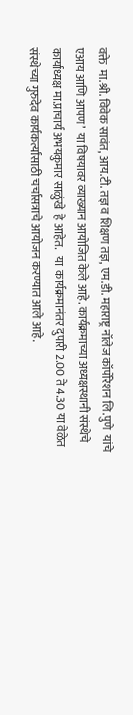वक्ते  मा.श्री. विवेक सावंत, आय.टी. तज्ञ व शिक्षण तज्ञ, एम.डी. महाराष्ट्र नॉलेज कॉर्पोरेशन लि.पुणे  यांचे एआय आणि आपण’  या विषयावर व्याख्यान आयोजित केले आहे. कार्यक्रमाच्या अध्यक्षस्थानी संस्थेचे कार्याध्यक्ष मा.प्राचार्य अभयकुमार साळुंखे  हे आहेत.   या  कार्यक्रमानंतर दुपारी 2.00 ते 4.30 या वेळेत संस्थेच्या गुरुदेव कार्यकर्त्यांसाठी चर्चासत्राचे आयोजन करण्यात आले आहे.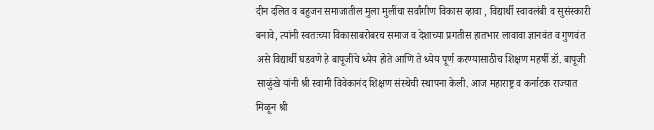दीन दलित व बहुजन समाजातील मुला मुलींचा सर्वांगीण विकास व्हावा , विद्यार्थी स्वावलंबी व सुसंस्कारी बनावे, त्यांनी स्वतःच्या विकासाबरोबरच समाज व देशाच्या प्रगतीस हातभार लावावा ज्ञानवंत व गुणवंत असे विद्यार्थी घडवणे हे बापूजींचे ध्येय होते आणि ते ध्येय पूर्ण करण्यासाठीच शिक्षण महर्षी डॉ. बापूजी साळुंखे यांनी श्री स्वामी विवेकानंद शिक्षण संस्थेची स्थापना केली. आज महाराष्ट्र व कर्नाटक राज्यात मिळून श्री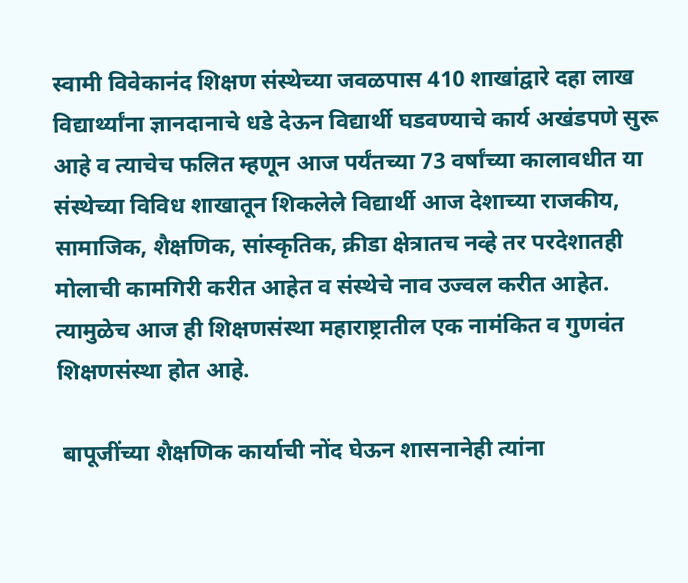स्वामी विवेकानंद शिक्षण संस्थेच्या जवळपास 410 शाखांद्वारे दहा लाख विद्यार्थ्यांना ज्ञानदानाचे धडे देऊन विद्यार्थी घडवण्याचे कार्य अखंडपणे सुरू आहे व त्याचेच फलित म्हणून आज पर्यंतच्या 73 वर्षांच्या कालावधीत या संस्थेच्या विविध शाखातून शिकलेले विद्यार्थी आज देशाच्या राजकीय, सामाजिक, शैक्षणिक, सांस्कृतिक, क्रीडा क्षेत्रातच नव्हे तर परदेशातही मोलाची कामगिरी करीत आहेत व संस्थेचे नाव उज्वल करीत आहेत. त्यामुळेच आज ही शिक्षणसंस्था महाराष्ट्रातील एक नामंकित व गुणवंत शिक्षणसंस्था होत आहे.

 बापूजींच्या शैक्षणिक कार्याची नोंद घेऊन शासनानेही त्यांना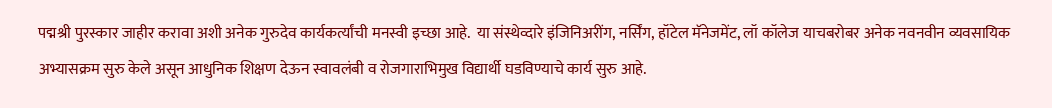पद्मश्री पुरस्कार जाहीर करावा अशी अनेक गुरुदेव कार्यकर्त्यांची मनस्वी इच्छा आहे.  या संस्थेव्दारे इंजिनिअरींग, नर्सिंग, हॉटेल मॅनेजमेंट, लॉ कॉलेज याचबरोबर अनेक नवनवीन व्यवसायिक अभ्यासक्रम सुरु केले असून आधुनिक शिक्षण देऊन स्वावलंबी व रोजगाराभिमुख विद्यार्थी घडविण्याचे कार्य सुरु आहे.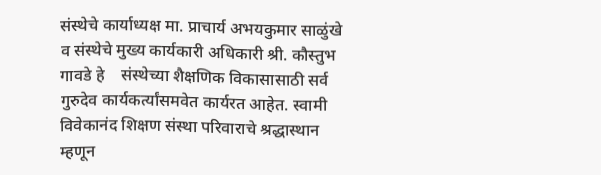संस्थेचे कार्याध्यक्ष मा. प्राचार्य अभयकुमार साळुंखे व संस्थेचे मुख्य कार्यकारी अधिकारी श्री. कौस्तुभ गावडे हे    संस्थेच्या शैक्षणिक विकासासाठी सर्व गुरुदेव कार्यकर्त्यांसमवेत कार्यरत आहेत. स्वामी विवेकानंद शिक्षण संस्था परिवाराचे श्रद्धास्थान म्हणून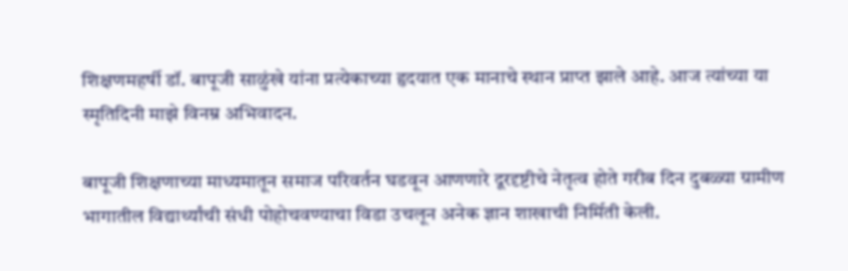शिक्षणमहर्षी डॉ. बापूजी साळुंखे यांना प्रत्येकाच्या हृदयात एक मानाचे स्थान प्राप्त झाले आहे. आज त्यांच्या या स्मृतिदिनी माझे विनम्र अभिवादन.

बापूजी शिक्षणाच्या माध्यमातून समाज परिवर्तन घडवून आणणारे दूरदृष्टीचे नेतृत्व होते गरीब दिन दुबळ्या ग्रामीण भागातील विद्यार्थ्यांची संधी पोहोचवण्याचा विडा उचलून अनेक ज्ञान शाखाची निर्मिती केली.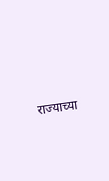राज्याच्या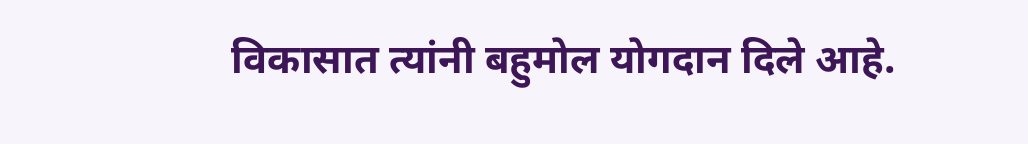विकासात त्यांनी बहुमोल योगदान दिले आहे.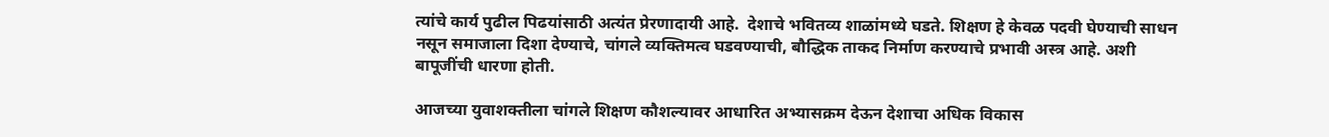त्यांचे कार्य पुढील पिढयांसाठी अत्यंत प्रेरणादायी आहे.  देशाचे भवितव्य शाळांमध्ये घडते. शिक्षण हे केवळ पदवी घेण्याची साधन नसून समाजाला दिशा देण्याचे, चांगले व्यक्तिमत्व घडवण्याची, बौद्धिक ताकद निर्माण करण्याचे प्रभावी अस्त्र आहे. अशी बापूजींची धारणा होती.

आजच्या युवाशक्तीला चांगले शिक्षण कौशल्यावर आधारित अभ्यासक्रम देऊन देशाचा अधिक विकास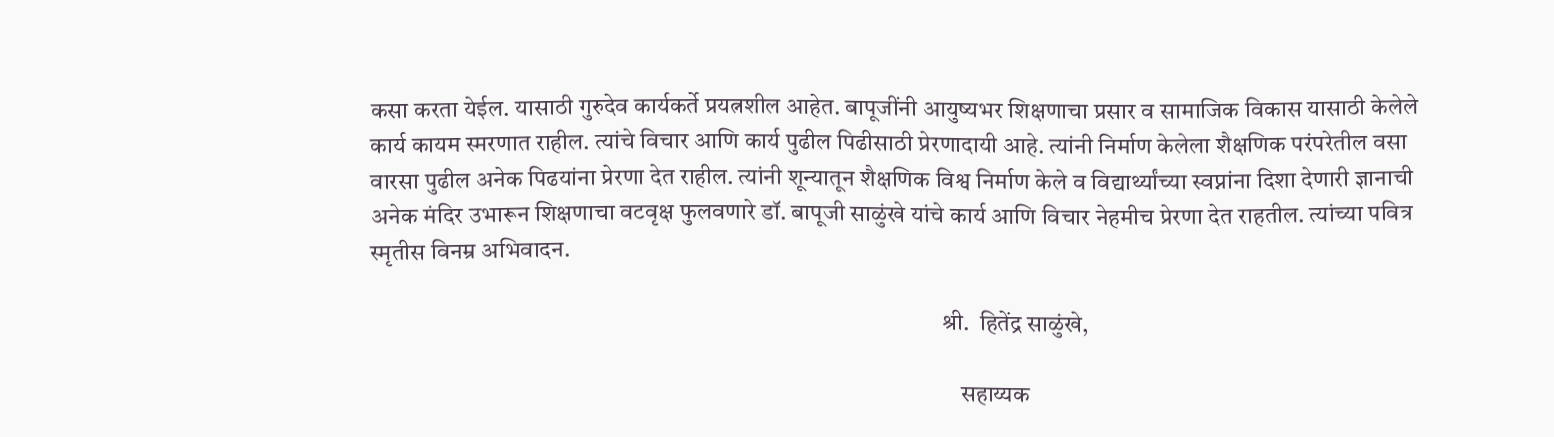कसा करता येईल. यासाठी गुरुदेव कार्यकर्ते प्रयत्नशील आहेत. बापूजींनी आयुष्यभर शिक्षणाचा प्रसार व सामाजिक विकास यासाठी केलेले कार्य कायम स्मरणात राहील. त्यांचे विचार आणि कार्य पुढील पिढीसाठी प्रेरणादायी आहे. त्यांनी निर्माण केलेला शैक्षणिक परंपरेतील वसा वारसा पुढील अनेक पिढयांना प्रेरणा देत राहील. त्यांनी शून्यातून शैक्षणिक विश्व निर्माण केले व विद्यार्थ्यांच्या स्वप्नांना दिशा देणारी ज्ञानाची अनेक मंदिर उभारून शिक्षणाचा वटवृक्ष फुलवणारे डॉ. बापूजी साळुंखे यांचे कार्य आणि विचार नेहमीच प्रेरणा देत राहतील. त्यांच्या पवित्र स्मृतीस विनम्र अभिवादन.

                                                                                                                      श्री.  हितेंद्र साळुंखे,

                                                                                                                          सहाय्यक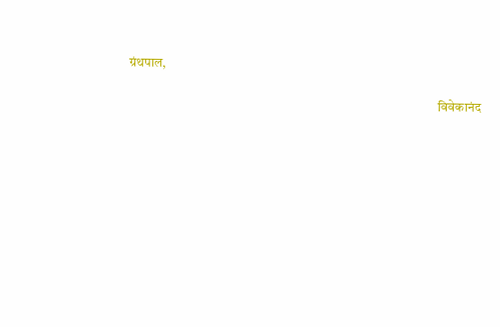ग्रंथपाल,

                                                                                                                     विवेकानंद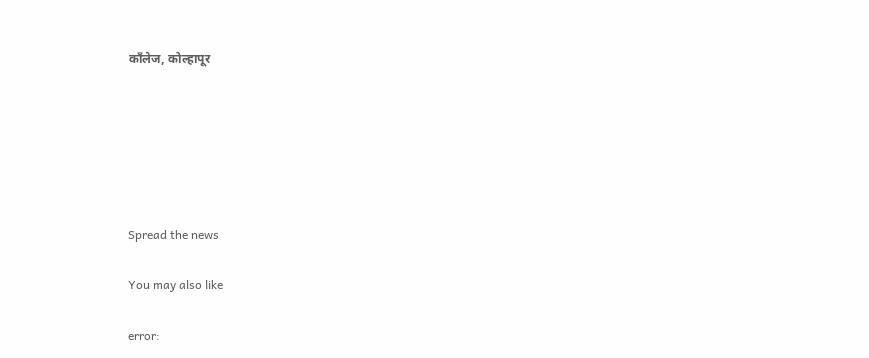काँलेज, कोल्हापूर






Spread the news

You may also like

error: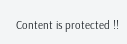Content is protected !!